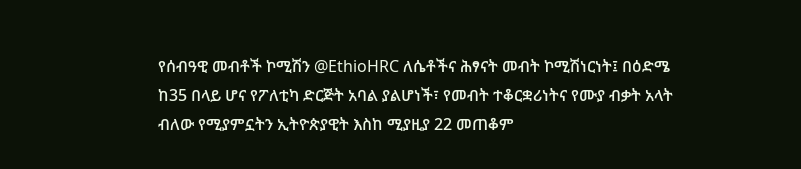የሰብዓዊ መብቶች ኮሚሽን @EthioHRC ለሴቶችና ሕፃናት መብት ኮሚሽነርነት፤ በዕድሜ ከ35 በላይ ሆና የፖለቲካ ድርጅት አባል ያልሆነች፣ የመብት ተቆርቋሪነትና የሙያ ብቃት አላት ብለው የሚያምኗትን ኢትዮጵያዊት እስከ ሚያዚያ 22 መጠቆም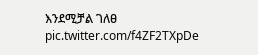እንደሚቻል ገለፀ pic.twitter.com/f4ZF2TXpDe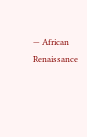— African Renaissance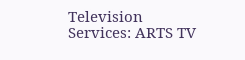Television Services: ARTS TV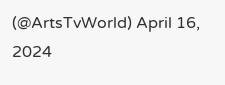(@ArtsTvWorld) April 16, 2024